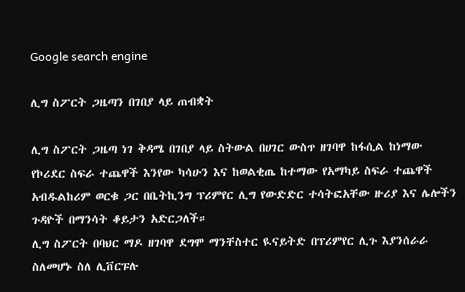Google search engine

ሊግ ስፖርት ጋዜጣን በገበያ ላይ ጠብቋት

ሊግ ስፖርት ጋዜጣ ነገ ቅዳሜ በገበያ ላይ ስትውል በሀገር ውስጥ ዘገባዋ ከፋሲል ከነማው የኮሪደር ስፍራ ተጨዋች እንየው ካሳሁን እና ከወልቂጤ ከተማው የአማካይ ስፍራ ተጨዋች አብዱልከሪም ወርቁ ጋር በቤትኪንግ ፕሪምየር ሊግ የውድድር ተሳትፎአቸው ዙሪያ እና ሌሎችን ጉዳዮች በማንሳት ቆይታን አድርጋለች።
ሊግ ስፖርት በባህር ማዶ ዘገባዋ ደግሞ ማንቸስተር ዪናይትድ በፕሪምየር ሊጉ እያንሰራራ ስለመሆኑ ስለ ሊቨርፑሉ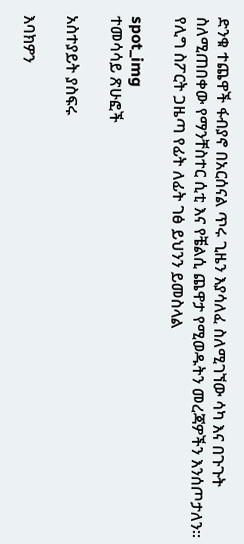ድንቁ ተጨዋች ፋብያኖ በአርሰናል ጥሩ ጊዜን እያሳለፈ ስለሚገኘው ሳካ እና በጉጉት ስለሚጠበቀው የማንቸስተር ሲቲ እና የቼልሲ ጨዋታ የሚወዱትን መረጃዎችን እንሰጦታለን።
የሊግ ስፖርት ጋዜጣ የፊት ለፊት ገፅ ይህንን ይመስላል

spot_img
ተመሳሳይ ጽሁፎች

አስተያይት ያስፍሩ

እባክዎን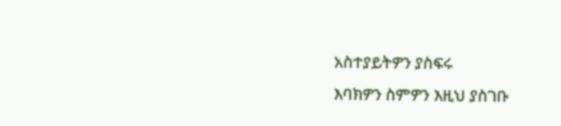አስተያይትዎን ያስፍሩ
እባክዎን ስምዎን እዚህ ያስገቡ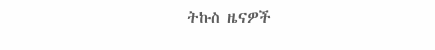ትኩስ ዜናዎች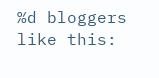%d bloggers like this: